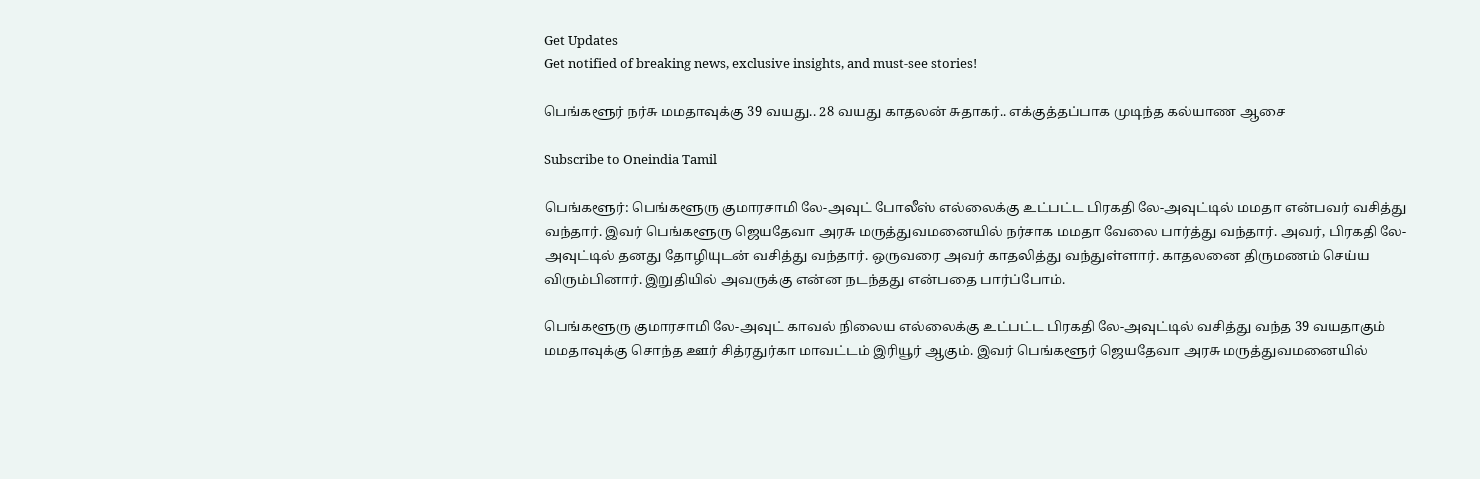Get Updates
Get notified of breaking news, exclusive insights, and must-see stories!

பெங்களூர் நர்சு மமதாவுக்கு 39 வயது.. 28 வயது காதலன் சுதாகர்.. எக்குத்தப்பாக முடிந்த கல்யாண ஆசை

Subscribe to Oneindia Tamil

பெங்களூர்: பெங்களூரு குமாரசாமி லே-அவுட் போலீஸ் எல்லைக்கு உட்பட்ட பிரகதி லே-அவுட்டில் மமதா என்பவர் வசித்து வந்தார். இவர் பெங்களூரு ஜெயதேவா அரசு மருத்துவமனையில் நர்சாக மமதா வேலை பார்த்து வந்தார். அவர், பிரகதி லே-அவுட்டில் தனது தோழியுடன் வசித்து வந்தார். ஒருவரை அவர் காதலித்து வந்துள்ளார். காதலனை திருமணம் செய்ய விரும்பினார். இறுதியில் அவருக்கு என்ன நடந்தது என்பதை பார்ப்போம்.

பெங்களூரு குமாரசாமி லே-அவுட் காவல் நிலைய எல்லைக்கு உட்பட்ட பிரகதி லே-அவுட்டில் வசித்து வந்த 39 வயதாகும் மமதாவுக்கு சொந்த ஊர் சித்ரதுர்கா மாவட்டம் இரியூர் ஆகும். இவர் பெங்களூர் ஜெயதேவா அரசு மருத்துவமனையில்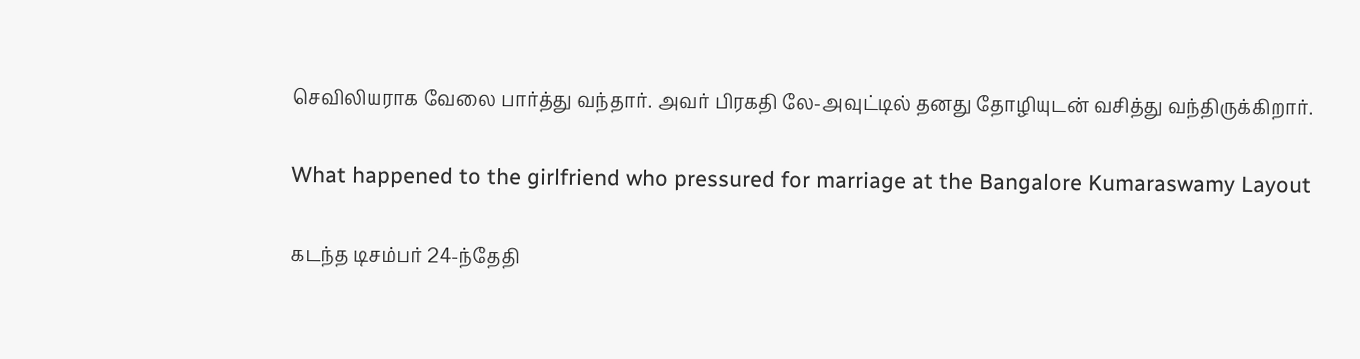செவிலியராக வேலை பார்த்து வந்தார். அவர் பிரகதி லே-அவுட்டில் தனது தோழியுடன் வசித்து வந்திருக்கிறார்.

What happened to the girlfriend who pressured for marriage at the Bangalore Kumaraswamy Layout

கடந்த டிசம்பர் 24-ந்தேதி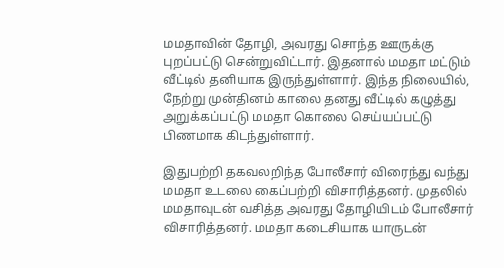மமதாவின் தோழி, அவரது சொந்த ஊருக்கு புறப்பட்டு சென்றுவிட்டார். இதனால் மமதா மட்டும் வீட்டில் தனியாக இருந்துள்ளார். இந்த நிலையில், நேற்று முன்தினம் காலை தனது வீட்டில் கழுத்து அறுக்கப்பட்டு மமதா கொலை செய்யப்பட்டு பிணமாக கிடந்துள்ளார்.

இதுபற்றி தகவலறிந்த போலீசார் விரைந்து வந்து மமதா உடலை கைப்பற்றி விசாரித்தனர். முதலில் மமதாவுடன் வசித்த அவரது தோழியிடம் போலீசார் விசாரித்தனர். மமதா கடைசியாக யாருடன்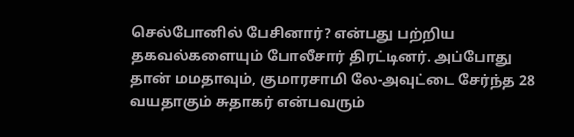செல்போனில் பேசினார்? என்பது பற்றிய தகவல்களையும் போலீசார் திரட்டினர். அப்போது தான் மமதாவும், குமாரசாமி லே-அவுட்டை சேர்ந்த 28 வயதாகும் சுதாகர் என்பவரும்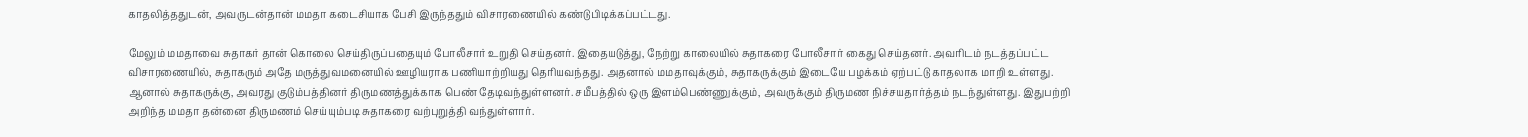காதலித்ததுடன், அவருடன்தான் மமதா கடைசியாக பேசி இருந்ததும் விசாரணையில் கண்டுபிடிக்கப்பட்டது.

மேலும் மமதாவை சுதாகர் தான் கொலை செய்திருப்பதையும் போலீசார் உறுதி செய்தனர். இதையடுத்து, நேற்று காலையில் சுதாகரை போலீசார் கைது செய்தனர். அவரிடம் நடத்தப்பட்ட விசாரணையில், சுதாகரும் அதே மருத்துவமனையில் ஊழியராக பணியாற்றியது தெரியவந்தது. அதனால் மமதாவுக்கும், சுதாகருக்கும் இடையே பழக்கம் ஏற்பட்டு காதலாக மாறி உள்ளது. ஆனால் சுதாகருக்கு, அவரது குடும்பத்தினர் திருமணத்துக்காக பெண் தேடிவந்துள்ளனர். சமீபத்தில் ஒரு இளம்பெண்ணுக்கும், அவருக்கும் திருமண நிச்சயதார்த்தம் நடந்துள்ளது. இதுபற்றி அறிந்த மமதா தன்னை திருமணம் செய்யும்படி சுதாகரை வற்புறுத்தி வந்துள்ளார்.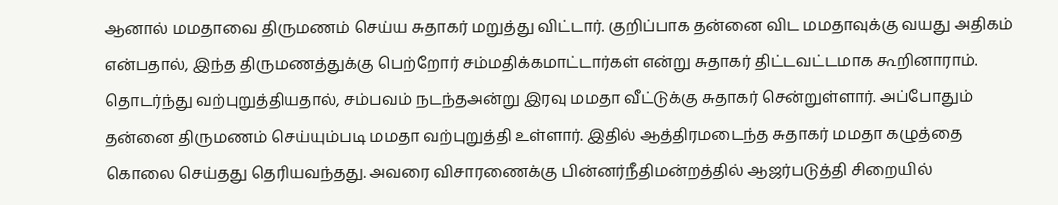ஆனால் மமதாவை திருமணம் செய்ய சுதாகர் மறுத்து விட்டார். குறிப்பாக தன்னை விட மமதாவுக்கு வயது அதிகம் என்பதால், இந்த திருமணத்துக்கு பெற்றோர் சம்மதிக்கமாட்டார்கள் என்று சுதாகர் திட்டவட்டமாக கூறினாராம். தொடர்ந்து வற்புறுத்தியதால், சம்பவம் நடந்தஅன்று இரவு மமதா வீட்டுக்கு சுதாகர் சென்றுள்ளார். அப்போதும் தன்னை திருமணம் செய்யும்படி மமதா வற்புறுத்தி உள்ளார். இதில் ஆத்திரமடைந்த சுதாகர் மமதா கழுத்தை கொலை செய்தது தெரியவந்தது. அவரை விசாரணைக்கு பின்னர்நீதிமன்றத்தில் ஆஜர்படுத்தி சிறையில்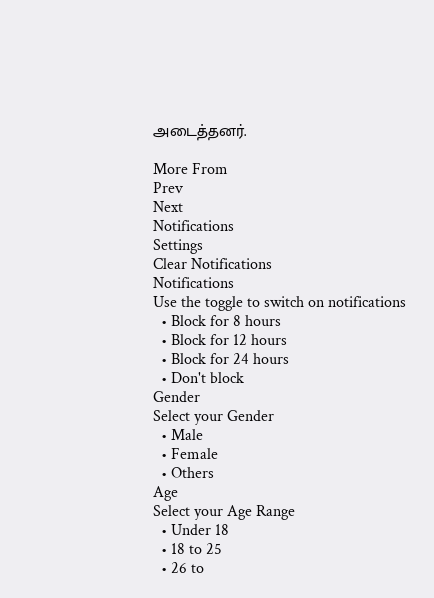அடைத்தனர்.

More From
Prev
Next
Notifications
Settings
Clear Notifications
Notifications
Use the toggle to switch on notifications
  • Block for 8 hours
  • Block for 12 hours
  • Block for 24 hours
  • Don't block
Gender
Select your Gender
  • Male
  • Female
  • Others
Age
Select your Age Range
  • Under 18
  • 18 to 25
  • 26 to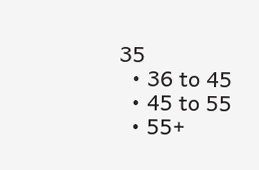35
  • 36 to 45
  • 45 to 55
  • 55+